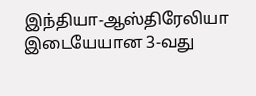இந்தியா-ஆஸ்திரேலியா இடையேயான 3-வது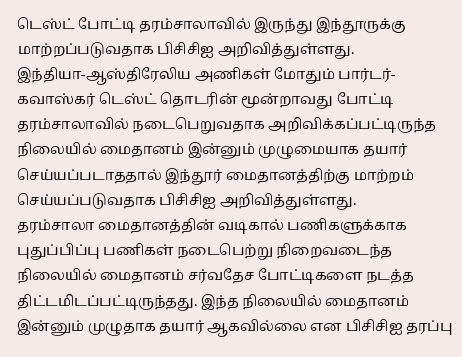டெஸ்ட் போட்டி தரம்சாலாவில் இருந்து இந்தூருக்கு மாற்றப்படுவதாக பிசிசிஐ அறிவித்துள்ளது.
இந்தியா-ஆஸ்திரேலிய அணிகள் மோதும் பார்டர்- கவாஸ்கர் டெஸ்ட் தொடரின் மூன்றாவது போட்டி தரம்சாலாவில் நடைபெறுவதாக அறிவிக்கப்பட்டிருந்த நிலையில் மைதானம் இன்னும் முழுமையாக தயார் செய்யப்படாததால் இந்தூர் மைதானத்திற்கு மாற்றம் செய்யப்படுவதாக பிசிசிஐ அறிவித்துள்ளது.
தரம்சாலா மைதானத்தின் வடிகால் பணிகளுக்காக புதுப்பிப்பு பணிகள் நடைபெற்று நிறைவடைந்த நிலையில் மைதானம் சர்வதேச போட்டிகளை நடத்த திட்டமிடப்பட்டிருந்தது. இந்த நிலையில் மைதானம் இன்னும் முழுதாக தயார் ஆகவில்லை என பிசிசிஐ தரப்பு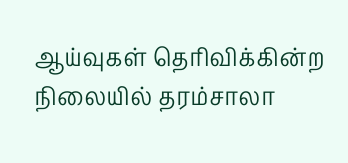ஆய்வுகள் தெரிவிக்கின்ற நிலையில் தரம்சாலா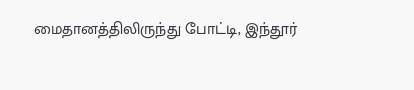மைதானத்திலிருந்து போட்டி, இந்தூர்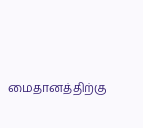மைதானத்திற்கு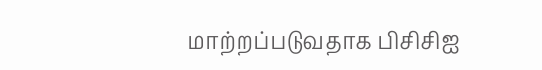மாற்றப்படுவதாக பிசிசிஐ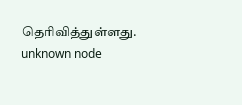தெரிவித்துள்ளது.
unknown node